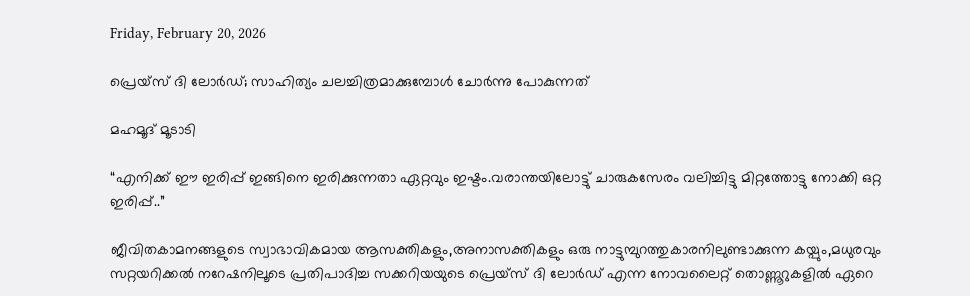Friday, February 20, 2026

പ്രെയ്സ് ദി ലോർഡ്; സാഹിത്യം ചലച്ചിത്രമാക്കുമ്പോൾ ചോർന്നു പോകുന്നത്

മഹമൂദ് മൂടാടി

“എനിക്ക് ഈ ഇരിപ്പ് ഇങ്ങിനെ ഇരിക്കുന്നതാ ഏറ്റവും ഇഷ്ടം.വരാന്തയിലോട്ടു് ചാരുകസേരം വലിച്ചിട്ടു മിറ്റത്തോട്ടു നോക്കി ഒറ്റ ഇരിപ്പ്..”

ജീവിതകാമനങ്ങളുടെ സ്വാഭാവികമായ ആസക്തികളും,അനാസക്തികളും ഒരു നാട്ടുമ്പുറത്തുകാരനിലുണ്ടാക്കുന്ന കയ്പും,മധുരവും സറ്റയറിക്കൽ നറേഷനിലൂടെ പ്രതിപാദിച്ച സക്കറിയയുടെ പ്രെയ്സ് ദി ലോർഡ് എന്ന നോവലൈറ്റ് തൊണ്ണൂറുകളിൽ ഏറെ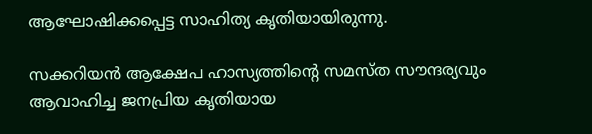ആഘോഷിക്കപ്പെട്ട സാഹിത്യ കൃതിയായിരുന്നു.

സക്കറിയൻ ആക്ഷേപ ഹാസ്യത്തിന്റെ സമസ്ത സൗന്ദര്യവും ആവാഹിച്ച ജനപ്രിയ കൃതിയായ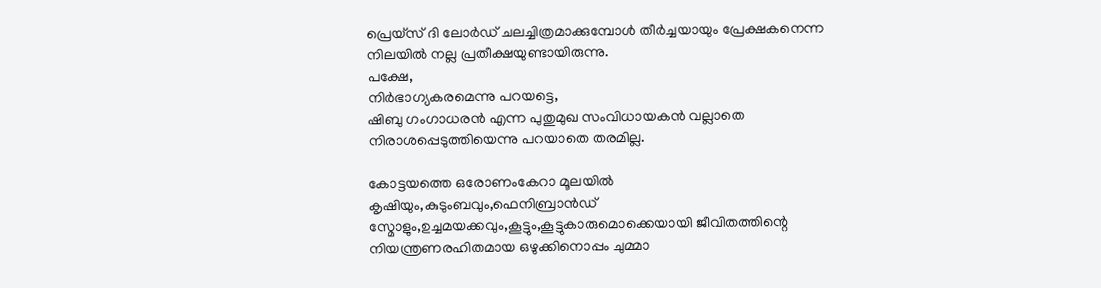പ്രെയ്സ് ദി ലോർഡ് ചലച്ചിത്രമാക്കുമ്പോൾ തീർച്ചയായും പ്രേക്ഷകനെന്ന നിലയിൽ നല്ല പ്രതീക്ഷയുണ്ടായിരുന്നു.
പക്ഷേ,
നിർഭാഗ്യകരമെന്നു പറയട്ടെ,
ഷിബു ഗംഗാധരൻ എന്ന പുതുമുഖ സംവിധായകൻ വല്ലാതെ നിരാശപ്പെടുത്തിയെന്നു പറയാതെ തരമില്ല.

കോട്ടയത്തെ ഒരോണംകേറാ മൂലയിൽ കൃഷിയും,കുടുംബവും,ഫെനിബ്രാൻഡ് സ്മോളും,ഉച്ചമയക്കവും,കൂട്ടും,കൂട്ടുകാരുമൊക്കെയായി ജീവിതത്തിന്റെ നിയന്ത്രണരഹിതമായ ഒഴുക്കിനൊപ്പം ചുമ്മാ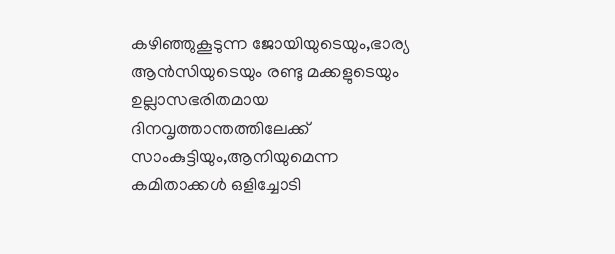കഴിഞ്ഞുകൂടുന്ന ജോയിയുടെയും,ഭാര്യ ആൻസിയുടെയും രണ്ടു മക്കളുടെയും ഉല്ലാസഭരിതമായ ദിനവൃത്താന്തത്തിലേക്ക് സാംകുട്ടിയും,ആനിയുമെന്ന കമിതാക്കൾ ഒളിച്ചോടി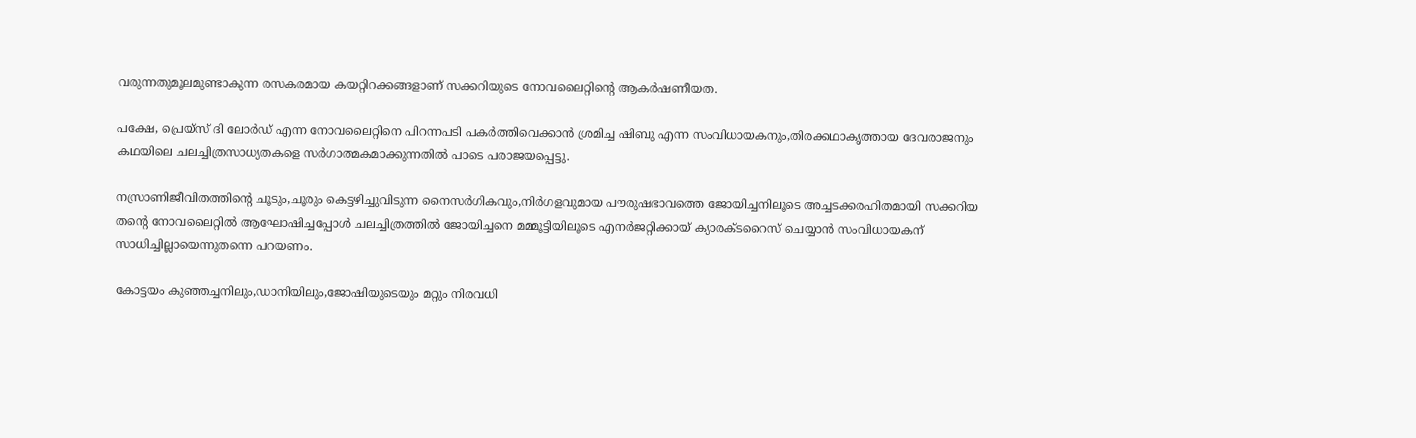വരുന്നതുമൂലമുണ്ടാകുന്ന രസകരമായ കയറ്റിറക്കങ്ങളാണ് സക്കറിയുടെ നോവലൈറ്റിന്റെ ആകർഷണീയത.

പക്ഷേ, പ്രെയ്സ് ദി ലോർഡ് എന്ന നോവലൈറ്റിനെ പിറന്നപടി പകർത്തിവെക്കാൻ ശ്രമിച്ച ഷിബു എന്ന സംവിധായകനും,തിരക്കഥാകൃത്തായ ദേവരാജനും കഥയിലെ ചലച്ചിത്രസാധ്യതകളെ സർഗാത്മകമാക്കുന്നതിൽ പാടെ പരാജയപ്പെട്ടു.

നസ്രാണിജീവിതത്തിന്റെ ചൂടും,ചൂരും കെട്ടഴിച്ചുവിടുന്ന നൈസർഗികവും,നിർഗളവുമായ പൗരുഷഭാവത്തെ ജോയിച്ചനിലൂടെ അച്ചടക്കരഹിതമായി സക്കറിയ തന്റെ നോവലൈറ്റിൽ ആഘോഷിച്ചപ്പോൾ ചലച്ചിത്രത്തിൽ ജോയിച്ചനെ മമ്മൂട്ടിയിലൂടെ എനർജറ്റിക്കായ് ക്യാരക്ടറൈസ് ചെയ്യാൻ സംവിധായകന് സാധിച്ചില്ലായെന്നുതന്നെ പറയണം.

കോട്ടയം കുഞ്ഞച്ചനിലും,ഡാനിയിലും,ജോഷിയുടെയും മറ്റും നിരവധി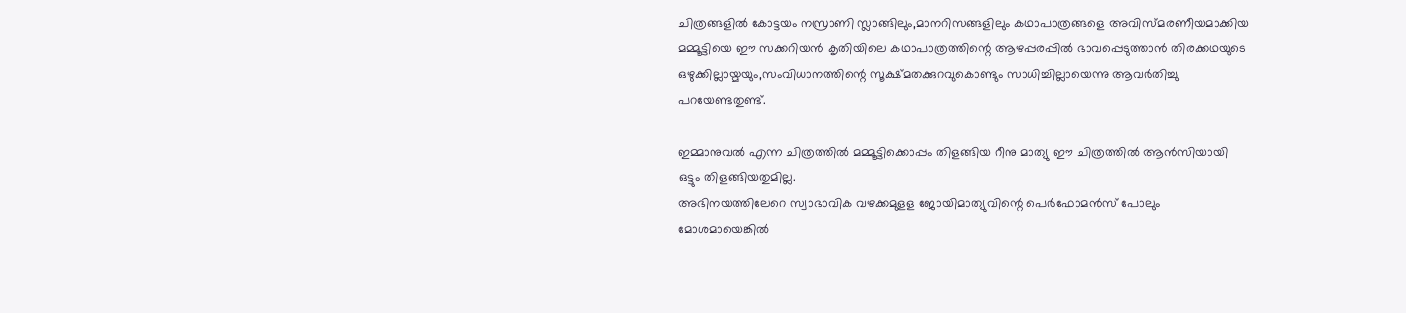ചിത്രങ്ങളിൽ കോട്ടയം നസ്രാണി സ്ലാങ്ങിലും,മാനറിസങ്ങളിലും കഥാപാത്രങ്ങളെ അവിസ്മരണീയമാക്കിയ മമ്മൂട്ടിയെ ഈ സക്കറിയൻ കൃതിയിലെ കഥാപാത്രത്തിന്റെ ആഴപ്പരപ്പിൽ ഭാവപ്പെടുത്താൻ തിരക്കഥയുടെ ഒഴുക്കില്ലായ്മയും,സംവിധാനത്തിന്റെ സൂക്ഷ്മതക്കുറവുകൊണ്ടും സാധിച്ചില്ലായെന്നു ആവർതിച്ചു പറയേണ്ടതുണ്ട്.

ഇമ്മാനുവൽ എന്ന ചിത്രത്തിൽ മമ്മൂട്ടിക്കൊപ്പം തിളങ്ങിയ റീനു മാത്യു ഈ ചിത്രത്തിൽ ആൻസിയായി ഒട്ടും തിളങ്ങിയതുമില്ല.
അഭിനയത്തിലേറെ സ്വാഭാവിക വഴക്കമുളള ജോയിമാത്യുവിന്റെ പെർഫോമൻസ് പോലും മോശമായെങ്കിൽ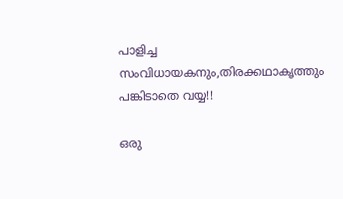പാളിച്ച സംവിധായകനും,തിരക്കഥാകൃത്തും പങ്കിടാതെ വയ്യ!!

ഒരു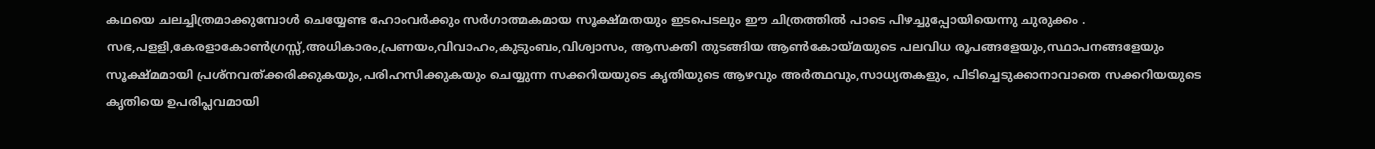കഥയെ ചലച്ചിത്രമാക്കുമ്പോൾ ചെയ്യേണ്ട ഹോംവർക്കും സർഗാത്മകമായ സൂക്ഷ്മതയും ഇടപെടലും ഈ ചിത്രത്തിൽ പാടെ പിഴച്ചുപ്പോയിയെന്നു ചുരുക്കം .
സഭ,പളളി,കേരളാകോൺഗ്രസ്സ്,അധികാരം,പ്രണയം,വിവാഹം,കുടുംബം,വിശ്വാസം, ആസക്തി തുടങ്ങിയ ആൺകോയ്മയുടെ പലവിധ രൂപങ്ങളേയും,സ്ഥാപനങ്ങളേയും സൂക്ഷ്മമായി പ്രശ്നവത്ക്കരിക്കുകയും,പരിഹസിക്കുകയും ചെയ്യുന്ന സക്കറിയയുടെ കൃതിയുടെ ആഴവും അർത്ഥവും,സാധ്യതകളും, പിടിച്ചെടുക്കാനാവാതെ സക്കറിയയുടെ കൃതിയെ ഉപരിപ്ലവമായി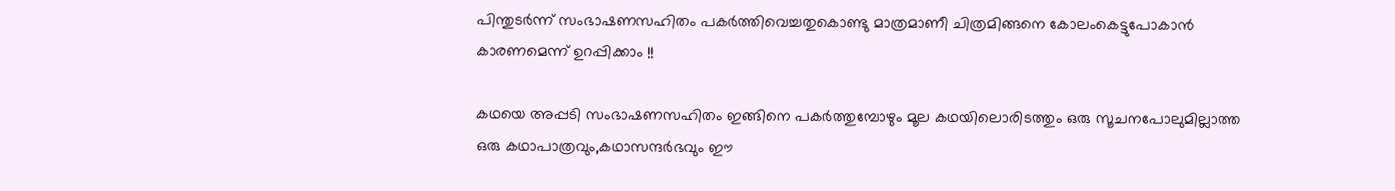പിന്തുടർന്ന് സംഭാഷണസഹിതം പകർത്തിവെച്ചതുകൊണ്ടു മാത്രമാണീ ചിത്രമിങ്ങനെ കോലംകെട്ടുപോകാൻ കാരണമെന്ന് ഉറപ്പിക്കാം !!

കഥയെ അപ്പടി സംഭാഷണസഹിതം ഇങ്ങിനെ പകർത്തുമ്പോഴും മൂല കഥയിലൊരിടത്തും ഒരു സൂചനപോലുമില്ലാത്ത ഒരു കഥാപാത്രവും,കഥാസന്ദർഭവും ഈ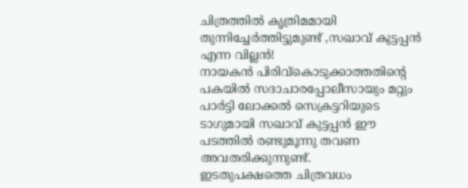ചിത്രത്തിൽ കൃത്രിമമായി തുന്നിച്ചേർത്തിട്ടുമുണ്ട് ,സഖാവ് കുട്ടപ്പൻ എന്ന വില്ലൻ!
നായകൻ പിരിവ്കൊടുക്കാത്തതിന്റെ പകയിൽ സദാചാരപ്പോലീസായും മറ്റും പാർട്ടി ലോക്കൽ സെക്രട്ടറിയുടെ ടാഗുമായി സഖാവ് കുട്ടപ്പൻ ഈ പടത്തിൽ രണ്ടുമൂന്നു തവണ അവതരിക്കുന്നുണ്ട്.
ഇടതുപക്ഷത്തെ ചിത്രവധം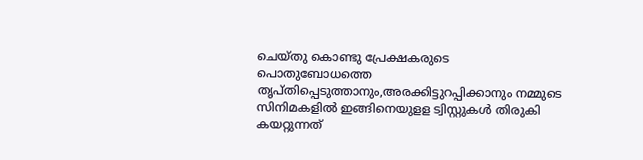ചെയ്തു കൊണ്ടു പ്രേക്ഷകരുടെ പൊതുബോധത്തെ തൃപ്തിപ്പെടുത്താനും,അരക്കിട്ടുറപ്പിക്കാനും നമ്മുടെ സിനിമകളിൽ ഇങ്ങിനെയുളള ട്വിസ്റ്റുകൾ തിരുകി കയറ്റുന്നത്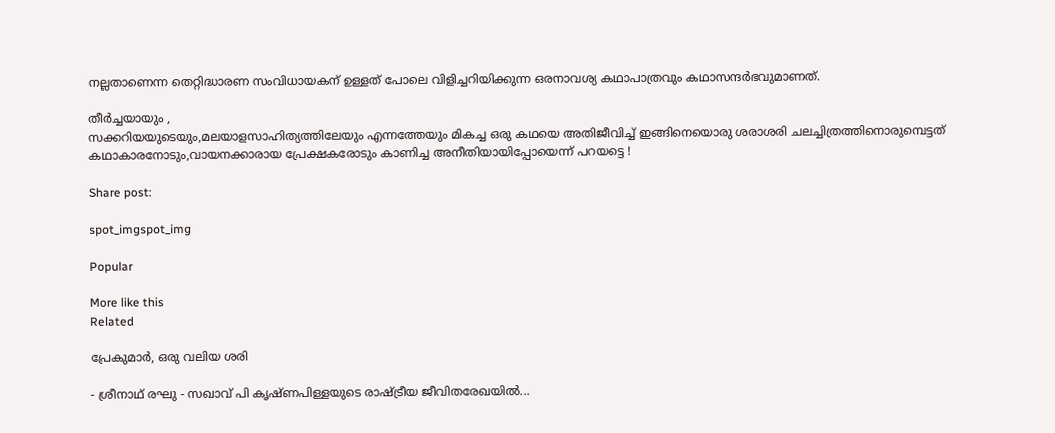നല്ലതാണെന്ന തെറ്റിദ്ധാരണ സംവിധായകന് ഉള്ളത് പോലെ വിളിച്ചറിയിക്കുന്ന ഒരനാവശ്യ കഥാപാത്രവും കഥാസന്ദർഭവുമാണത്.

തീർച്ചയായും ,
സക്കറിയയുടെയും,മലയാളസാഹിത്യത്തിലേയും എന്നത്തേയും മികച്ച ഒരു കഥയെ അതിജീവിച്ച് ഇങ്ങിനെയൊരു ശരാശരി ചലച്ചിത്രത്തിനൊരുമ്പെട്ടത് കഥാകാരനോടും,വായനക്കാരായ പ്രേക്ഷകരോടും കാണിച്ച അനീതിയായിപ്പോയെന്ന് പറയട്ടെ !

Share post:

spot_imgspot_img

Popular

More like this
Related

പ്രേകുമാർ, ഒരു വലിയ ശരി

- ശ്രീനാഥ് രഘു - സഖാവ് പി കൃഷ്ണപിള്ളയുടെ രാഷ്ട്രീയ ജീവിതരേഖയിൽ...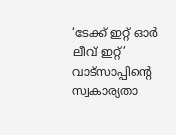‘ടേക്ക് ഇറ്റ് ഓർ ലീവ് ഇറ്റ്’ വാട്സാപ്പിന്റെ സ്വകാര്യതാ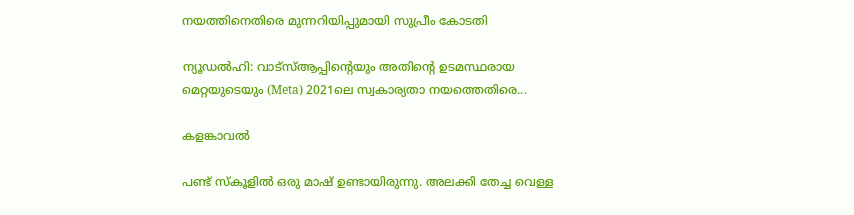നയത്തിനെതിരെ മുന്നറിയിപ്പുമായി സുപ്രീം കോടതി

ന്യൂഡൽഹി: വാട്‌സ്ആപ്പിന്റെയും അതിന്റെ ഉടമസ്ഥരായ മെറ്റയുടെയും (Meta) 2021ലെ സ്വകാര്യതാ നയത്തെതിരെ...

കളങ്കാവൽ

പണ്ട് സ്കൂളിൽ ഒരു മാഷ് ഉണ്ടായിരുന്നു. അലക്കി തേച്ച വെള്ള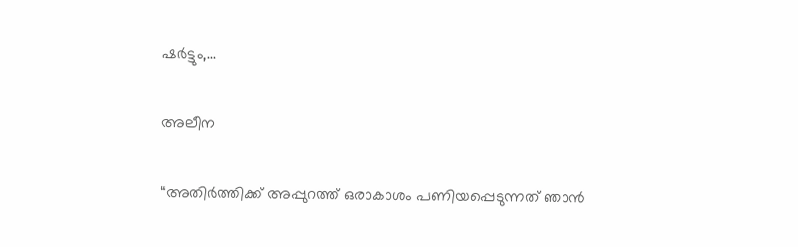ഷർട്ടും,...

അലീന

“അതിര്‍ത്തിക്ക് അപ്പുറത്ത് ഒരാകാശം പണിയപ്പെടുന്നത് ഞാന്‍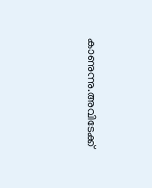കാണുന്നു.അവിടേക്ക്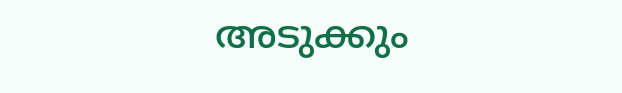അടുക്കും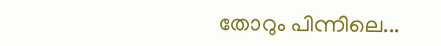തോറും പിന്നിലെ...